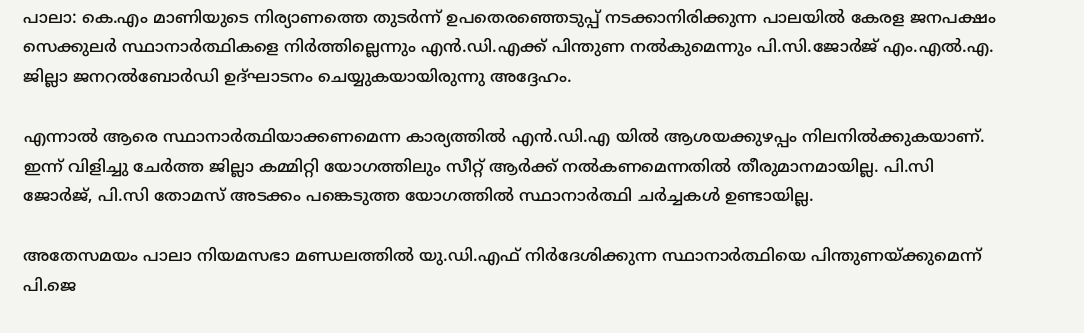പാലാ: കെ.എം മാണിയുടെ നിര്യാണത്തെ തുടര്‍ന്ന് ഉപതെരഞ്ഞെടുപ്പ് നടക്കാനിരിക്കുന്ന പാലയില്‍ കേരള ജനപക്ഷം സെക്കുലര്‍ സ്ഥാനാര്‍ത്ഥികളെ നിര്‍ത്തില്ലെന്നും എന്‍.ഡി.എക്ക് പിന്തുണ നല്‍കുമെന്നും പി.സി.ജോര്‍ജ് എം.എല്‍.എ. ജില്ലാ ജനറല്‍ബോര്‍ഡി ഉദ്ഘാടനം ചെയ്യുകയായിരുന്നു അദ്ദേഹം.

എന്നാല്‍ ആരെ സ്ഥാനാര്‍ത്ഥിയാക്കണമെന്ന കാര്യത്തില്‍ എന്‍.ഡി.എ യില്‍ ആശയക്കുഴപ്പം നിലനില്‍ക്കുകയാണ്. ഇന്ന് വിളിച്ചു ചേര്‍ത്ത ജില്ലാ കമ്മിറ്റി യോഗത്തിലും സീറ്റ് ആര്‍ക്ക് നല്‍കണമെന്നതില്‍ തീരുമാനമായില്ല. പി.സി ജോര്‍ജ്, പി.സി തോമസ് അടക്കം പങ്കെടുത്ത യോഗത്തില്‍ സ്ഥാനാര്‍ത്ഥി ചര്‍ച്ചകള്‍ ഉണ്ടായില്ല.

അതേസമയം പാലാ നിയമസഭാ മണ്ഡലത്തില്‍ യു.ഡി.എഫ് നിര്‍ദേശിക്കുന്ന സ്ഥാനാര്‍ത്ഥിയെ പിന്തുണയ്ക്കുമെന്ന് പി.ജെ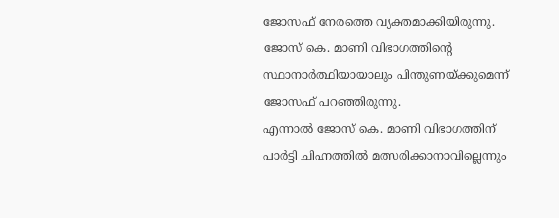ജോസഫ് നേരത്തെ വ്യക്തമാക്കിയിരുന്നു. ജോസ് കെ. മാണി വിഭാഗത്തിന്റെ സ്ഥാനാര്‍ത്ഥിയായാലും പിന്തുണയ്ക്കുമെന്ന് ജോസഫ് പറഞ്ഞിരുന്നു.
എന്നാല്‍ ജോസ് കെ. മാണി വിഭാഗത്തിന് പാര്‍ട്ടി ചിഹ്നത്തില്‍ മത്സരിക്കാനാവില്ലെന്നും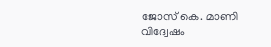ജോസ് കെ. മാണി വിദ്വേഷം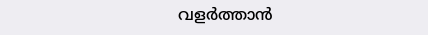വളര്‍ത്താന്‍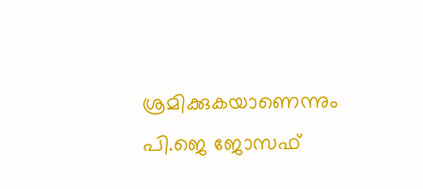ശ്രമിക്കുകയാണെന്നും പി.ജെ ജോസഫ്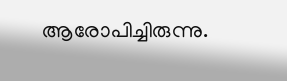ആരോപിച്ചിരുന്നു.